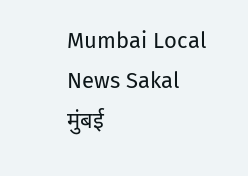Mumbai Local News Sakal
मुंबई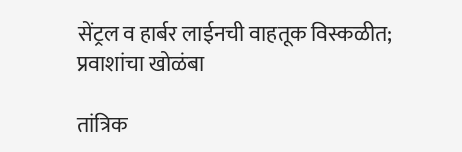सेंट्रल व हार्बर लाईनची वाहतूक विस्कळीत; प्रवाशांचा खोळंबा

तांत्रिक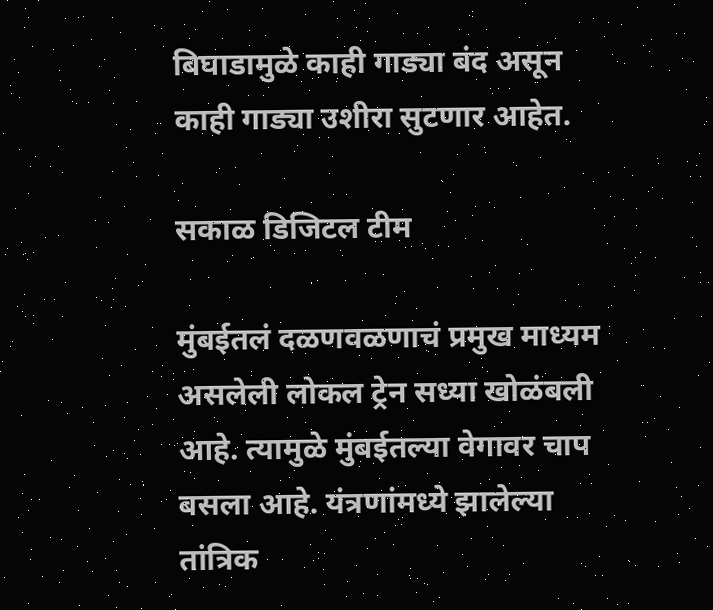बिघाडामुळे काही गाड्या बंद असून काही गाड्या उशीरा सुटणार आहेत.

सकाळ डिजिटल टीम

मुंबईतलं दळणवळणाचं प्रमुख माध्यम असलेली लोकल ट्रेन सध्या खोळंबली आहे. त्यामुळे मुंबईतल्या वेगावर चाप बसला आहे. यंत्रणांमध्ये झालेल्या तांत्रिक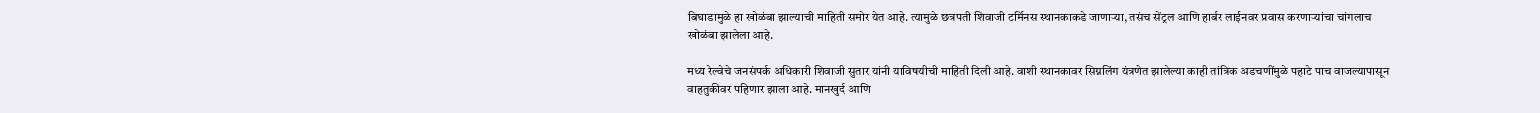बिघाडामुळे हा खोळंबा झाल्याची माहिती समोर येत आहे. त्यामुळे छत्रपती शिवाजी टर्मिनस स्थानकाकडे जाणाऱ्या, तसंच सेंट्रल आणि हार्बर लाईनवर प्रवास करणाऱ्यांचा चांगलाच खोळंबा झालेला आहे.

मध्य रेल्वेचे जनसंपर्क अधिकारी शिवाजी सुतार यांनी याविषयीची माहिती दिली आहे. वाशी स्थानकावर सिग्नलिंग यंत्रणेत झालेल्या काही तांत्रिक अडचणींमुळे पहाटे पाच वाजल्यापासून वाहतुकीवर पहिणार झाला आहे. मानखुर्द आणि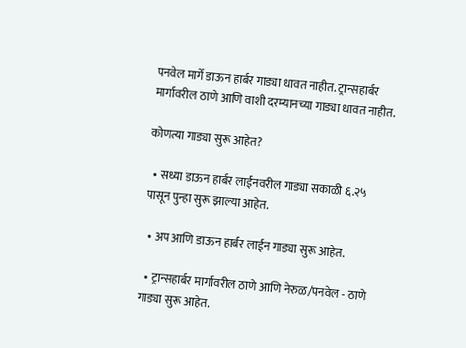पनवेल मार्गे डाऊन हार्बर गाड्या धावत नाहीत. ट्रान्सहार्बर मार्गावरील ठाणे आणि वाशी दरम्यानच्या गाड्या धावत नाहीत.

कोणत्या गाड्या सुरू आहेत?

  • सध्या डाऊन हार्बर लाईनवरील गाड्या सकाळी ६.२५ पासून पुन्हा सुरू झाल्या आहेत.

  • अप आणि डाऊन हार्बर लाईन गाड्या सुरू आहेत.

  • ट्रान्सहार्बर मार्गावरील ठाणे आणि नेरुळ/पनवेल - ठाणे गाड्या सुरू आहेत.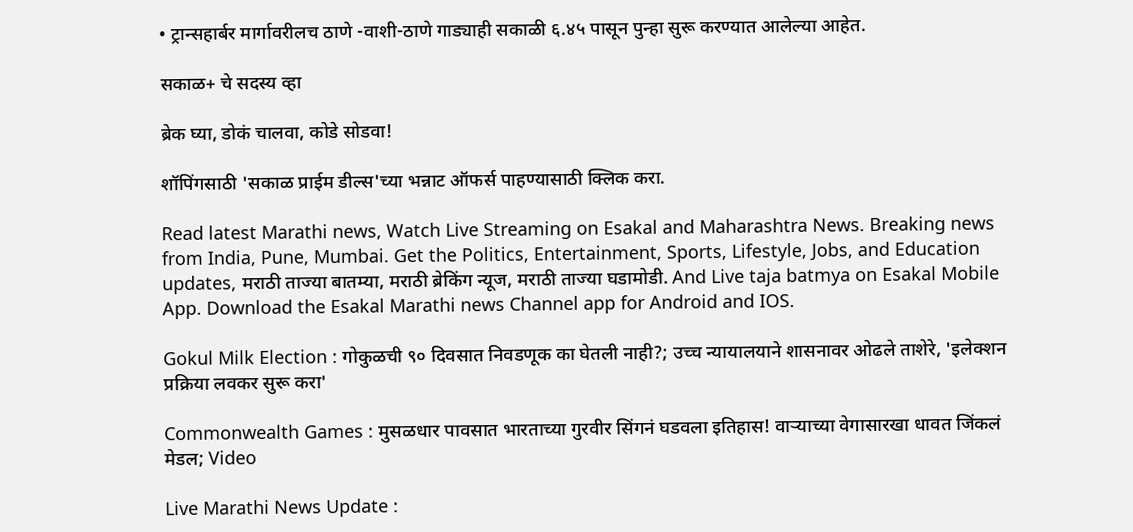• ट्रान्सहार्बर मार्गावरीलच ठाणे -वाशी-ठाणे गाड्याही सकाळी ६.४५ पासून पुन्हा सुरू करण्यात आलेल्या आहेत.

सकाळ+ चे सदस्य व्हा

ब्रेक घ्या, डोकं चालवा, कोडे सोडवा!

शॉपिंगसाठी 'सकाळ प्राईम डील्स'च्या भन्नाट ऑफर्स पाहण्यासाठी क्लिक करा.

Read latest Marathi news, Watch Live Streaming on Esakal and Maharashtra News. Breaking news from India, Pune, Mumbai. Get the Politics, Entertainment, Sports, Lifestyle, Jobs, and Education updates, मराठी ताज्या बातम्या, मराठी ब्रेकिंग न्यूज, मराठी ताज्या घडामोडी. And Live taja batmya on Esakal Mobile App. Download the Esakal Marathi news Channel app for Android and IOS.

Gokul Milk Election : गोकुळची ९० दिवसात निवडणूक का घेतली नाही?; उच्च न्यायालयाने शासनावर ओढले ताशेरे, 'इलेक्शन प्रक्रिया लवकर सुरू करा'

Commonwealth Games : मुसळधार पावसात भारताच्या गुरवीर सिंगनं घडवला इतिहास! वाऱ्याच्या वेगासारखा धावत जिंकलं मेडल; Video

Live Marathi News Update :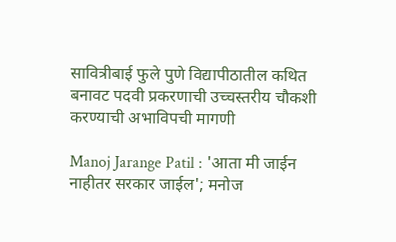सावित्रीबाई फुले पुणे विद्यापीठातील कथित बनावट पदवी प्रकरणाची उच्चस्तरीय चौकशी करण्याची अभाविपची मागणी

Manoj Jarange Patil : 'आता मी जाईन नाहीतर सरकार जाईल'; मनोज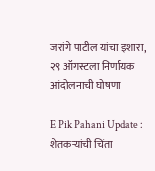जरांगे पाटील यांचा इशारा, २९ ऑगस्टला निर्णायक आंदोलनाची घोषणा

E Pik Pahani Update : शेतकऱ्यांची चिंता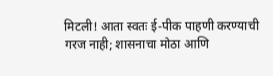मिटली! आता स्वतः ई-पीक पाहणी करण्याची गरज नाही; शासनाचा मोठा आणि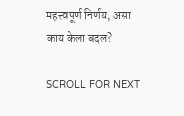महत्त्वपूर्ण निर्णय, असा काय केला बदल?

SCROLL FOR NEXT